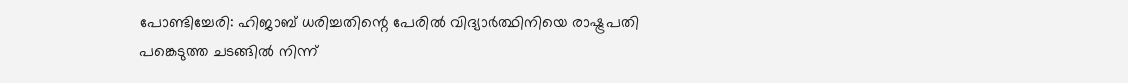പോണ്ടിച്ചേരി: ഹിജാബ് ധരിച്ചതിന്റെ പേരില്‍ വിദ്യാര്‍ത്ഥിനിയെ രാഷ്ട്രപതി പങ്കെടുത്ത ചടങ്ങില്‍ നിന്ന്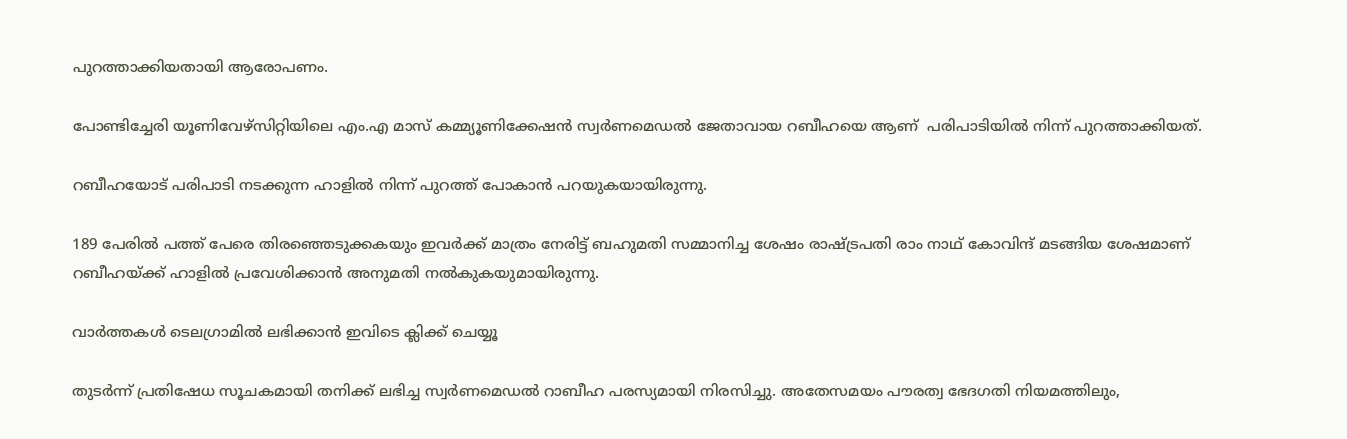പുറത്താക്കിയതായി ആരോപണം.

പോണ്ടിച്ചേരി യൂണിവേഴ്‌സിറ്റിയിലെ എം.എ മാസ് കമ്മ്യൂണിക്കേഷന്‍ സ്വര്‍ണമെഡല്‍ ജേതാവായ റബീഹയെ ആണ്  പരിപാടിയില്‍ നിന്ന് പുറത്താക്കിയത്.

റബീഹയോട് പരിപാടി നടക്കുന്ന ഹാളില്‍ നിന്ന് പുറത്ത് പോകാന്‍ പറയുകയായിരുന്നു.

189 പേരില്‍ പത്ത് പേരെ തിരഞ്ഞെടുക്കകയും ഇവര്‍ക്ക് മാത്രം നേരിട്ട് ബഹുമതി സമ്മാനിച്ച ശേഷം രാഷ്ട്രപതി രാം നാഥ് കോവിന്ദ് മടങ്ങിയ ശേഷമാണ് റബീഹയ്ക്ക് ഹാളില്‍ പ്രവേശിക്കാന്‍ അനുമതി നല്‍കുകയുമായിരുന്നു.

വാര്‍ത്തകള്‍ ടെലഗ്രാമില്‍ ലഭിക്കാന്‍ ഇവിടെ ക്ലിക്ക് ചെയ്യൂ

തുടര്‍ന്ന് പ്രതിഷേധ സൂചകമായി തനിക്ക് ലഭിച്ച സ്വര്‍ണമെഡല്‍ റാബീഹ പരസ്യമായി നിരസിച്ചു. അതേസമയം പൗരത്വ ഭേദഗതി നിയമത്തിലും,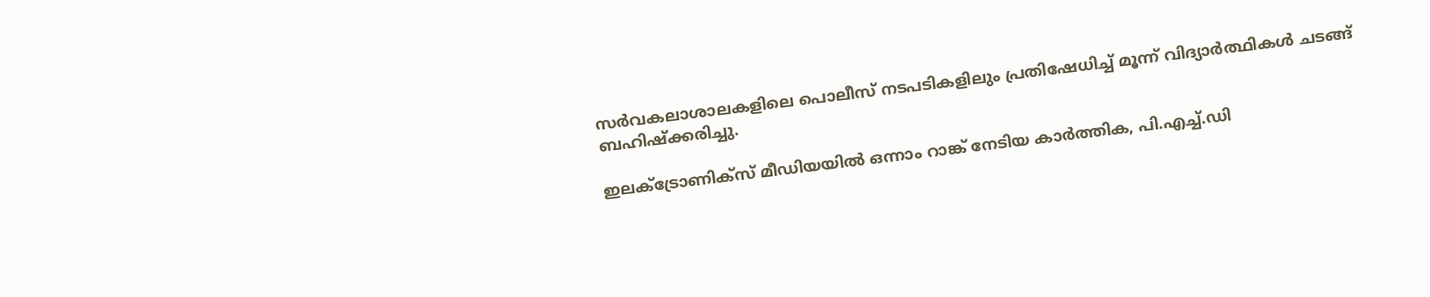സര്‍വകലാശാലകളിലെ പൊലീസ് നടപടികളിലും പ്രതിഷേധിച്ച് മൂന്ന് വിദ്യാര്‍ത്ഥികള്‍ ചടങ്ങ് ബഹിഷ്‌ക്കരിച്ചു.

ഇലക്ട്രോണിക്‌സ് മീഡിയയില്‍ ഒന്നാം റാങ്ക് നേടിയ കാര്‍ത്തിക, പി.എച്ച്.ഡി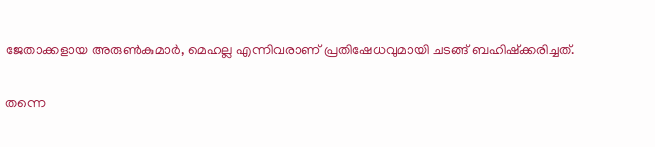ജേതാക്കളായ അരുണ്‍കുമാര്‍, മെഹല്ല എന്നിവരാണ് പ്രതിഷേധവുമായി ചടങ്ങ് ബഹിഷ്‌ക്കരിച്ചത്.

തന്നെ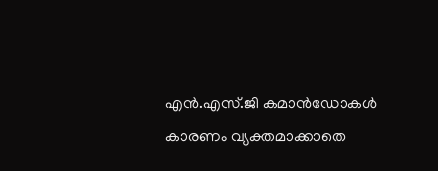എന്‍.എസ്.ജി കമാന്‍ഡോകള്‍ കാരണം വ്യക്തമാക്കാതെ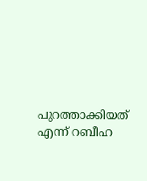പുറത്താക്കിയത് എന്ന് റബീഹ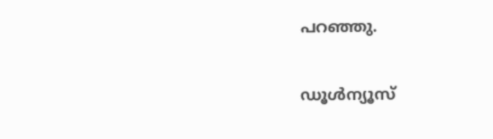പറഞ്ഞു.

ഡൂൾന്യൂസ്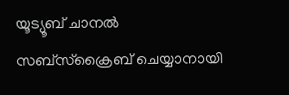യൂട്യൂബ് ചാനൽ സബ്സ്ക്രൈബ് ചെയ്യാനായി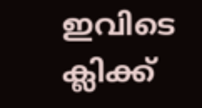ഇവിടെ ക്ലിക്ക്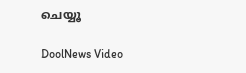ചെയ്യൂ

DoolNews Video